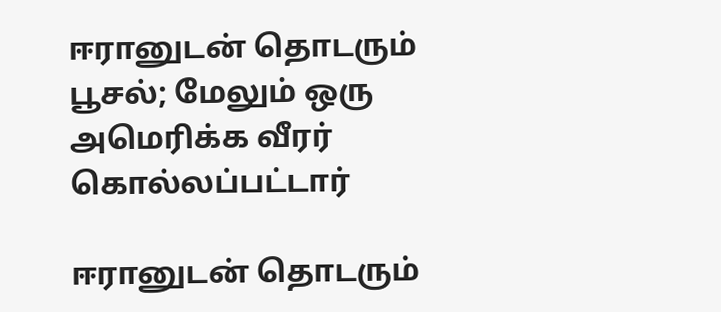ஈரானுடன் தொடரும் பூசல்; மேலும் ஒரு அமெரிக்க வீரர் கொல்லப்பட்டார்

ஈரானுடன் தொடரும்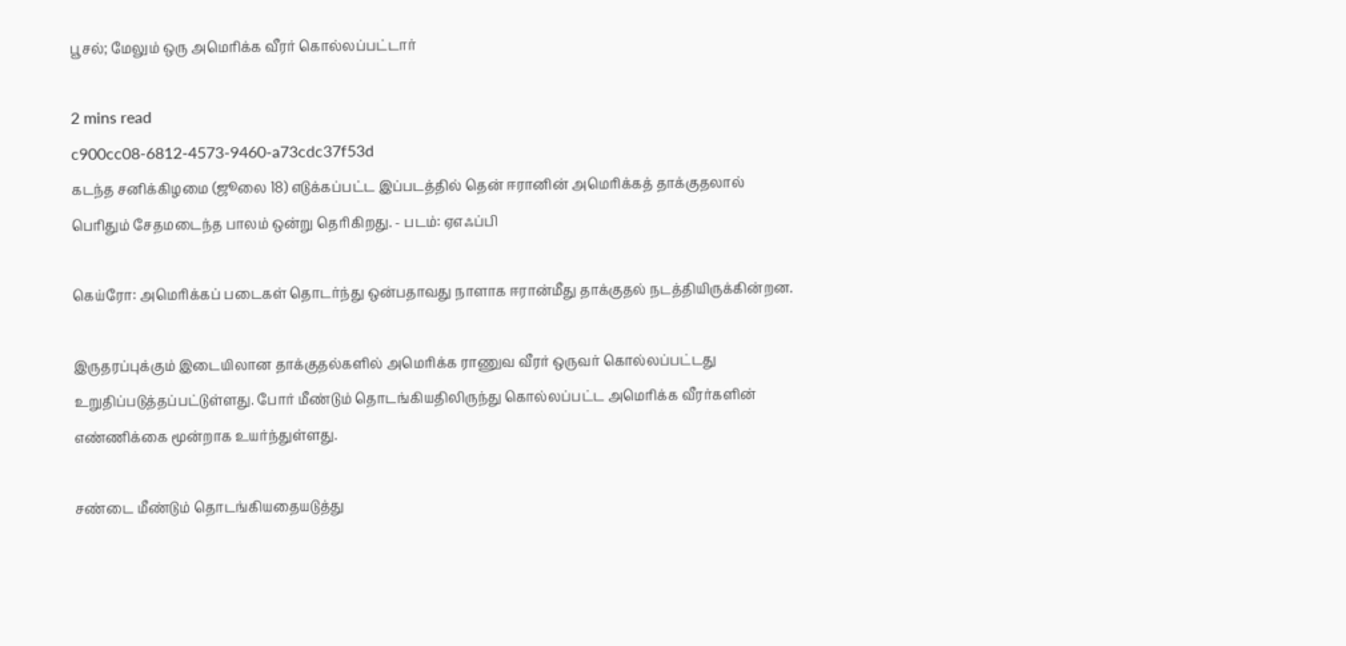பூசல்; மேலும் ஒரு அமெரிக்க வீரர் கொல்லப்பட்டார்

2 mins read
c900cc08-6812-4573-9460-a73cdc37f53d
கடந்த சனிக்கிழமை (ஜூலை 18) எடுக்கப்பட்ட இப்படத்தில் தென் ஈரானின் அமெரிக்கத் தாக்குதலால் பெரிதும் சேதமடைந்த பாலம் ஒன்று தெரிகிறது. - படம்: ஏஎஃப்பி

கெய்ரோ: அமெரிக்கப் படைகள் தொடர்ந்து ஒன்பதாவது நாளாக ஈரான்மீது தாக்குதல் நடத்தியிருக்கின்றன.

இருதரப்புக்கும் இடையிலான தாக்குதல்களில் அமெரிக்க ராணுவ வீரர் ஒருவர் கொல்லப்பட்டது உறுதிப்படுத்தப்பட்டுள்ளது. போர் மீண்டும் தொடங்கியதிலிருந்து கொல்லப்பட்ட அமெரிக்க வீரர்களின் எண்ணிக்கை மூன்றாக உயர்ந்துள்ளது.

சண்டை மீண்டும் தொடங்கியதையடுத்து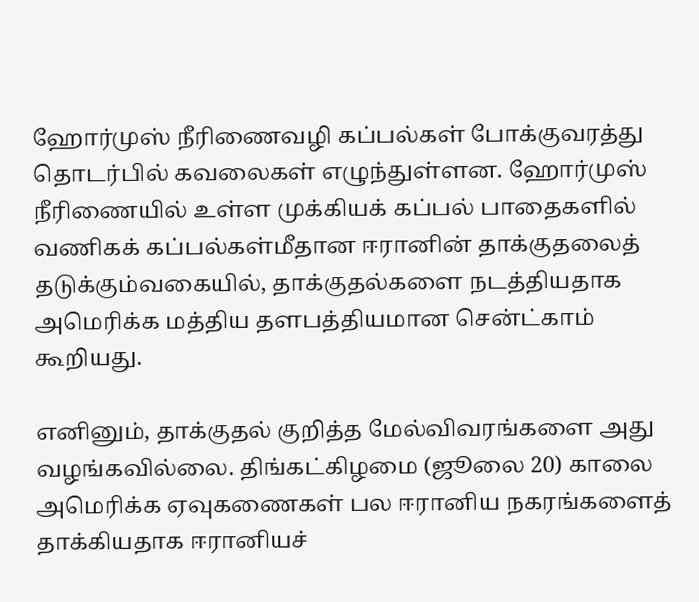ஹோர்முஸ் நீரிணைவழி கப்பல்கள் போக்குவரத்து தொடர்பில் கவலைகள் எழுந்துள்ளன. ஹோர்முஸ் நீரிணையில் உள்ள முக்கியக் கப்பல் பாதைகளில் வணிகக் கப்பல்கள்மீதான ஈரானின் தாக்குதலைத் தடுக்கும்வகையில், தாக்குதல்களை நடத்தியதாக அமெரிக்க மத்திய தளபத்தியமான சென்ட்காம் கூறியது.

எனினும், தாக்குதல் குறித்த மேல்விவரங்களை அது வழங்கவில்லை. திங்கட்கிழமை (ஜூலை 20) காலை அமெரிக்க ஏவுகணைகள் பல ஈரானிய நகரங்களைத் தாக்கியதாக ஈரானியச்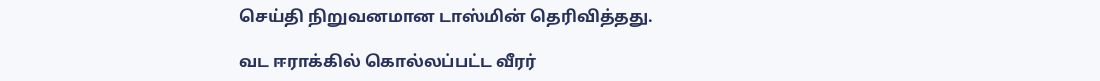செய்தி நிறுவனமான டாஸ்மின் தெரிவித்தது.

வட ஈராக்கில் கொல்லப்பட்ட வீரர்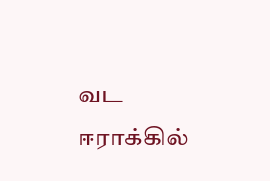வட ஈராக்கில்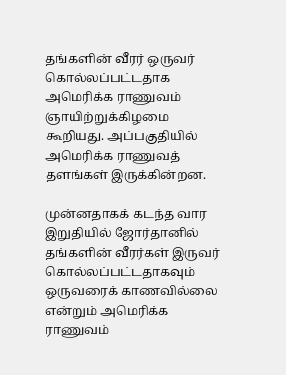தங்களின் வீரர் ஒருவர் கொல்லப்பட்டதாக அமெரிக்க ராணுவம் ஞாயிற்றுக்கிழமை கூறியது. அப்பகுதியில் அமெரிக்க ராணுவத் தளங்கள் இருக்கின்றன.

முன்னதாகக் கடந்த வார இறுதியில் ஜோர்தானில் தங்களின் வீரர்கள் இருவர் கொல்லப்பட்டதாகவும் ஒருவரைக் காணவில்லை என்றும் அமெரிக்க ராணுவம்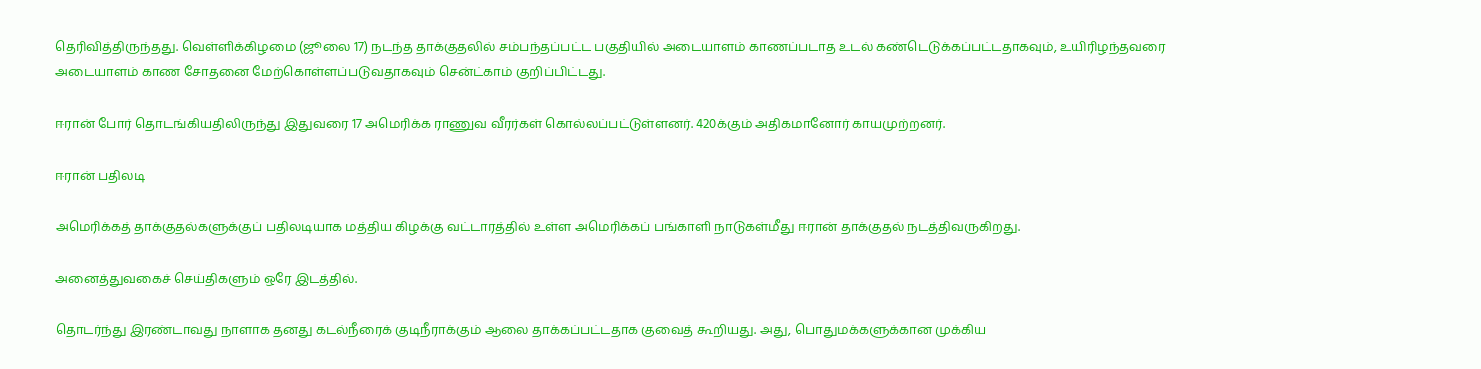தெரிவித்திருந்தது. வெள்ளிக்கிழமை (ஜூலை 17) நடந்த தாக்குதலில் சம்பந்தப்பட்ட பகுதியில் அடையாளம் காணப்படாத உடல் கண்டெடுக்கப்பட்டதாகவும், உயிரிழந்தவரை அடையாளம் காண சோதனை மேற்கொள்ளப்படுவதாகவும் சென்ட்காம் குறிப்பிட்டது.

ஈரான் போர் தொடங்கியதிலிருந்து இதுவரை 17 அமெரிக்க ராணுவ வீரர்கள் கொல்லப்பட்டுள்ளனர். 420க்கும் அதிகமானோர் காயமுற்றனர்.

ஈரான் பதிலடி

அமெரிக்கத் தாக்குதல்களுக்குப் பதிலடியாக மத்திய கிழக்கு வட்டாரத்தில் உள்ள அமெரிக்கப் பங்காளி நாடுகள்மீது ஈரான் தாக்குதல் நடத்திவருகிறது.

அனைத்துவகைச் செய்திகளும் ஒரே இடத்தில்.

தொடர்ந்து இரண்டாவது நாளாக தனது கடல்நீரைக் குடிநீராக்கும் ஆலை தாக்கப்பட்டதாக குவைத் கூறியது. அது, பொதுமக்களுக்கான முக்கிய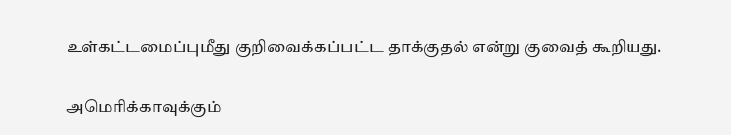உள்கட்டமைப்புமீது குறிவைக்கப்பட்ட தாக்குதல் என்று குவைத் கூறியது.

அமெரிக்காவுக்கும்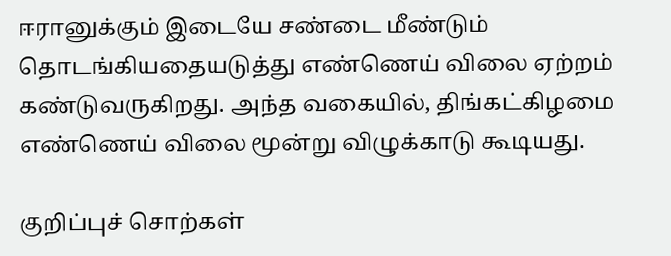ஈரானுக்கும் இடையே சண்டை மீண்டும் தொடங்கியதையடுத்து எண்ணெய் விலை ஏற்றம் கண்டுவருகிறது. அந்த வகையில், திங்கட்கிழமை எண்ணெய் விலை மூன்று விழுக்காடு கூடியது.

குறிப்புச் சொற்கள்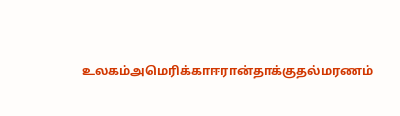உலகம்அமெரிக்காஈரான்தாக்குதல்மரணம்